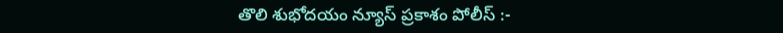తొలి శుభోదయం న్యూస్ ప్రకాశం పోలీస్ :-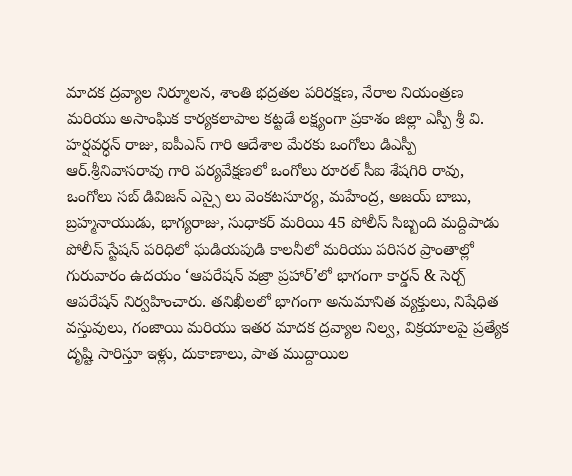మాదక ద్రవ్యాల నిర్మూలన, శాంతి భద్రతల పరిరక్షణ, నేరాల నియంత్రణ మరియు అసాంఘిక కార్యకలాపాల కట్టడే లక్ష్యంగా ప్రకాశం జిల్లా ఎస్పీ శ్రీ వి. హర్షవర్ధన్ రాజు, ఐపీఎస్ గారి ఆదేశాల మేరకు ఒంగోలు డిఎస్పీ ఆర్.శ్రీనివాసరావు గారి పర్యవేక్షణలో ఒంగోలు రూరల్ సీఐ శేషగిరి రావు, ఒంగోలు సబ్ డివిజన్ ఎస్సై లు వెంకటసూర్య, మహేంద్ర, అజయ్ బాబు, బ్రహ్మనాయుడు, భాగ్యరాజు, సుధాకర్ మరియి 45 పోలీస్ సిబ్బంది మద్దిపాడు పోలీస్ స్టేషన్ పరిధిలో ఘడియపుడి కాలనీలో మరియు పరిసర ప్రాంతాల్లో గురువారం ఉదయం ‘ఆపరేషన్ వజ్రా ప్రహార్’లో భాగంగా కార్డన్ & సెర్చ్ ఆపరేషన్ నిర్వహించారు. తనిఖీలలో భాగంగా అనుమానిత వ్యక్తులు, నిషేధిత వస్తువులు, గంజాయి మరియు ఇతర మాదక ద్రవ్యాల నిల్వ, విక్రయాలపై ప్రత్యేక దృష్టి సారిస్తూ ఇళ్లు, దుకాణాలు, పాత ముద్దాయిల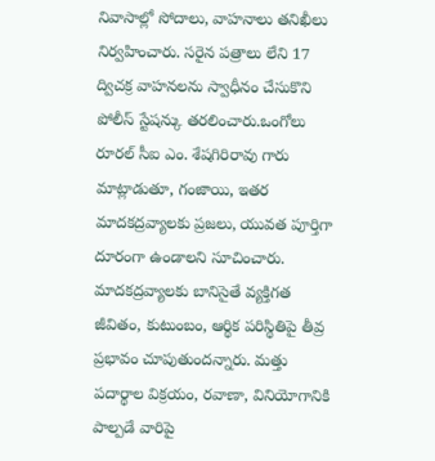నివాసాల్లో సోదాలు, వాహనాలు తనిఖీలు నిర్వహించారు. సరైన పత్రాలు లేని 17 ద్విచక్ర వాహనలను స్వాధీనం చేసుకొని పోలీస్ స్టేషన్కు తరలించారు.ఒంగోలు రూరల్ సీఐ ఎం. శేషగిరిరావు గారు మాట్లాడుతూ, గంజాయి, ఇతర మాదకద్రవ్యాలకు ప్రజలు, యువత పూర్తిగా దూరంగా ఉండాలని సూచించారు. మాదకద్రవ్యాలకు బానిసైతే వ్యక్తిగత జీవితం, కుటుంబం, ఆర్థిక పరిస్థితిపై తీవ్ర ప్రభావం చూపుతుందన్నారు. మత్తు పదార్థాల విక్రయం, రవాణా, వినియోగానికి పాల్పడే వారిపై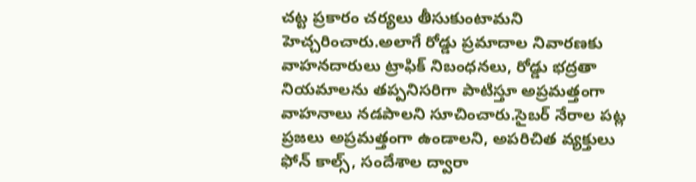చట్ట ప్రకారం చర్యలు తీసుకుంటామని హెచ్చరించారు.అలాగే రోడ్డు ప్రమాదాల నివారణకు వాహనదారులు ట్రాఫిక్ నిబంధనలు, రోడ్డు భద్రతా నియమాలను తప్పనిసరిగా పాటిస్తూ అప్రమత్తంగా వాహనాలు నడపాలని సూచించారు.సైబర్ నేరాల పట్ల ప్రజలు అప్రమత్తంగా ఉండాలని, అపరిచిత వ్యక్తులు ఫోన్ కాల్స్, సందేశాల ద్వారా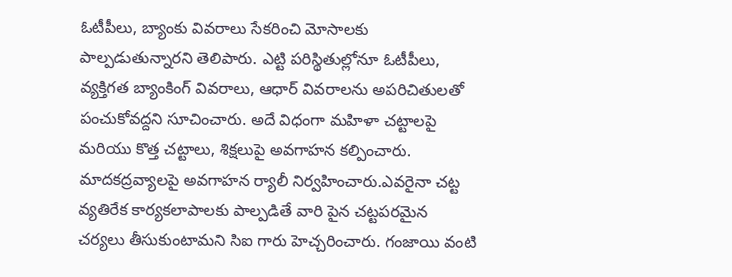ఓటీపీలు, బ్యాంకు వివరాలు సేకరించి మోసాలకు పాల్పడుతున్నారని తెలిపారు. ఎట్టి పరిస్థితుల్లోనూ ఓటీపీలు, వ్యక్తిగత బ్యాంకింగ్ వివరాలు, ఆధార్ వివరాలను అపరిచితులతో పంచుకోవద్దని సూచించారు. అదే విధంగా మహిళా చట్టాలపై మరియు కొత్త చట్టాలు, శిక్షలుపై అవగాహన కల్పించారు. మాదకద్రవ్యాలపై అవగాహన ర్యాలీ నిర్వహించారు.ఎవరైనా చట్ట వ్యతిరేక కార్యకలాపాలకు పాల్పడితే వారి పైన చట్టపరమైన చర్యలు తీసుకుంటామని సిఐ గారు హెచ్చరించారు. గంజాయి వంటి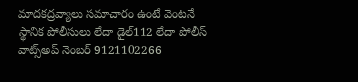మాదకద్రవ్యాలు సమాచారం ఉంటే వెంటనే స్థానిక పోలీసులు లేదా డైల్112 లేదా పోలీస్ వాట్స్అప్ నెంబర్ 9121102266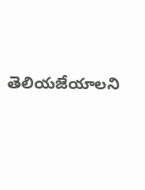తెలియజేయాలని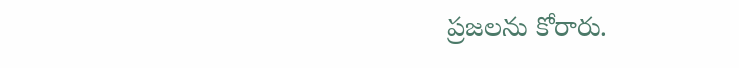ప్రజలను కోరారు.